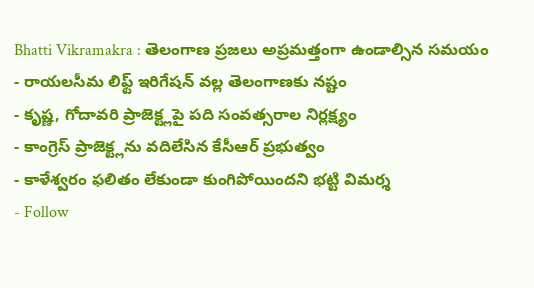Bhatti Vikramakra : తెలంగాణ ప్రజలు అప్రమత్తంగా ఉండాల్సిన సమయం
- రాయలసీమ లిఫ్ట్ ఇరిగేషన్ వల్ల తెలంగాణకు నష్టం
- కృష్ణ, గోదావరి ప్రాజెక్ట్లపై పది సంవత్సరాల నిర్లక్ష్యం
- కాంగ్రెస్ ప్రాజెక్ట్లను వదిలేసిన కేసీఆర్ ప్రభుత్వం
- కాళేశ్వరం ఫలితం లేకుండా కుంగిపోయిందని భట్టి విమర్శ
- Follow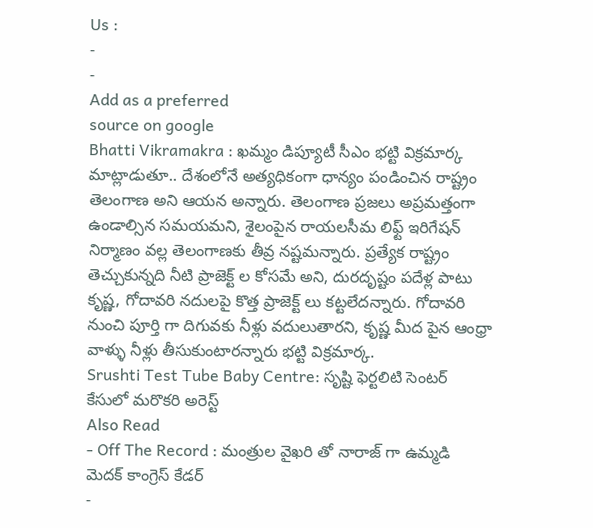Us :
-
-
Add as a preferred
source on google
Bhatti Vikramakra : ఖమ్మం డిప్యూటీ సీఎం భట్టి విక్రమార్క మాట్లాడుతూ.. దేశంలోనే అత్యధికంగా ధాన్యం పండించిన రాష్ట్రం తెలంగాణ అని ఆయన అన్నారు. తెలంగాణ ప్రజలు అప్రమత్తంగా ఉండాల్సిన సమయమని, శైలంపైన రాయలసీమ లిఫ్ట్ ఇరిగేషన్ నిర్మాణం వల్ల తెలంగాణకు తీవ్ర నష్టమన్నారు. ప్రత్యేక రాష్ట్రం తెచ్చుకున్నది నీటి ప్రాజెక్ట్ ల కోసమే అని, దురదృష్టం పదేళ్ల పాటు కృష్ణ, గోదావరి నదులపై కొత్త ప్రాజెక్ట్ లు కట్టలేదన్నారు. గోదావరి నుంచి పూర్తి గా దిగువకు నీళ్లు వదులుతారని, కృష్ణ మీద పైన ఆంధ్రా వాళ్ళు నీళ్లు తీసుకుంటారన్నారు భట్టి విక్రమార్క.
Srushti Test Tube Baby Centre: సృష్టి ఫెర్టలిటి సెంటర్ కేసులో మరొకరి అరెస్ట్
Also Read
- Off The Record : మంత్రుల వైఖరి తో నారాజ్ గా ఉమ్మడి మెదక్ కాంగ్రెస్ కేడర్
-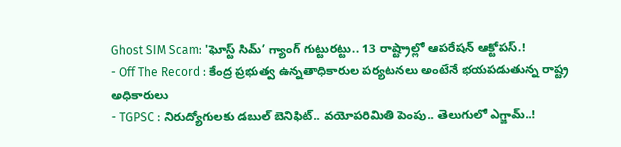Ghost SIM Scam: 'ఘోస్ట్ సిమ్’ గ్యాంగ్ గుట్టురట్టు.. 13 రాష్ట్రాల్లో ఆపరేషన్ ఆక్టోపస్.!
- Off The Record : కేంద్ర ప్రభుత్వ ఉన్నతాధికారుల పర్యటనలు అంటేనే భయపడుతున్న రాష్ట్ర అధికారులు
- TGPSC : నిరుద్యోగులకు డబుల్ బెనిఫిట్.. వయోపరిమితి పెంపు.. తెలుగులో ఎగ్జామ్..!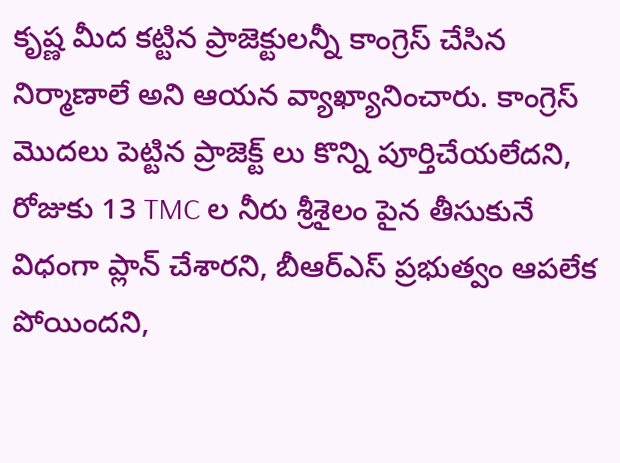కృష్ణ మీద కట్టిన ప్రాజెక్టులన్నీ కాంగ్రెస్ చేసిన నిర్మాణాలే అని ఆయన వ్యాఖ్యానించారు. కాంగ్రెస్ మొదలు పెట్టిన ప్రాజెక్ట్ లు కొన్ని పూర్తిచేయలేదని, రోజుకు 13 TMC ల నీరు శ్రీశైలం పైన తీసుకునే విధంగా ప్లాన్ చేశారని, బీఆర్ఎస్ ప్రభుత్వం ఆపలేక పోయిందని,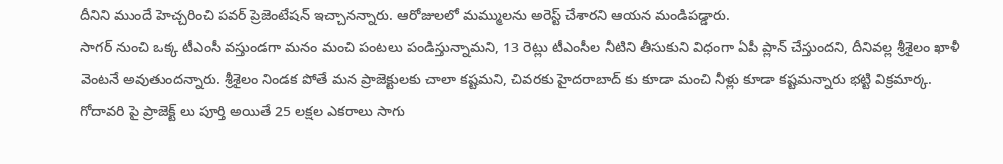దీనిని ముందే హెచ్చరించి పవర్ ప్రెజెంటేషన్ ఇచ్చానన్నారు. ఆరోజులలో మమ్ములను అరెస్ట్ చేశారని ఆయన మండిపడ్డారు.
సాగర్ నుంచి ఒక్క టీఎంసీ వస్తుండగా మనం మంచి పంటలు పండిస్తున్నామని, 13 రెట్లు టీఎంసీల నీటిని తీసుకుని విధంగా ఏపీ ప్లాన్ చేస్తుందని, దీనివల్ల శ్రీశైలం ఖాళీ వెంటనే అవుతుందన్నారు. శ్రీశైలం నిండక పోతే మన ప్రాజెక్టులకు చాలా కష్టమని, చివరకు హైదరాబాద్ కు కూడా మంచి నీళ్లు కూడా కష్టమన్నారు భట్టి విక్రమార్క. గోదావరి పై ప్రాజెక్ట్ లు పూర్తి అయితే 25 లక్షల ఎకరాలు సాగు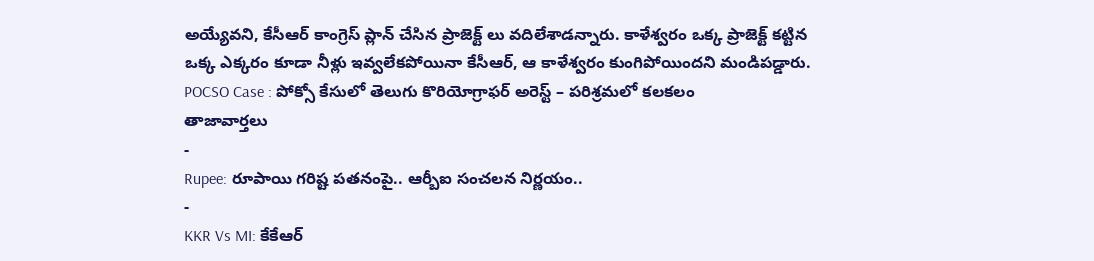అయ్యేవని, కేసీఆర్ కాంగ్రెస్ ప్లాన్ చేసిన ప్రాజెక్ట్ లు వదిలేశాడన్నారు. కాళేశ్వరం ఒక్క ప్రాజెక్ట్ కట్టిన ఒక్క ఎక్కరం కూడా నీళ్లు ఇవ్వలేకపోయినా కేసీఆర్, ఆ కాళేశ్వరం కుంగిపోయిందని మండిపడ్డారు.
POCSO Case : పోక్సో కేసులో తెలుగు కొరియోగ్రాఫర్ అరెస్ట్ – పరిశ్రమలో కలకలం
తాజావార్తలు
-
Rupee: రూపాయి గరిష్ట పతనంపై.. ఆర్బీఐ సంచలన నిర్ణయం..
-
KKR Vs MI: కేకేఆర్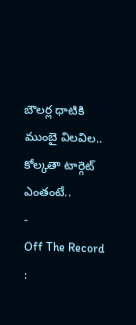బౌలర్ల ధాటికి ముంబై విలవిల.. కోల్కతా టార్గెట్ ఎంతంటే..
-
Off The Record :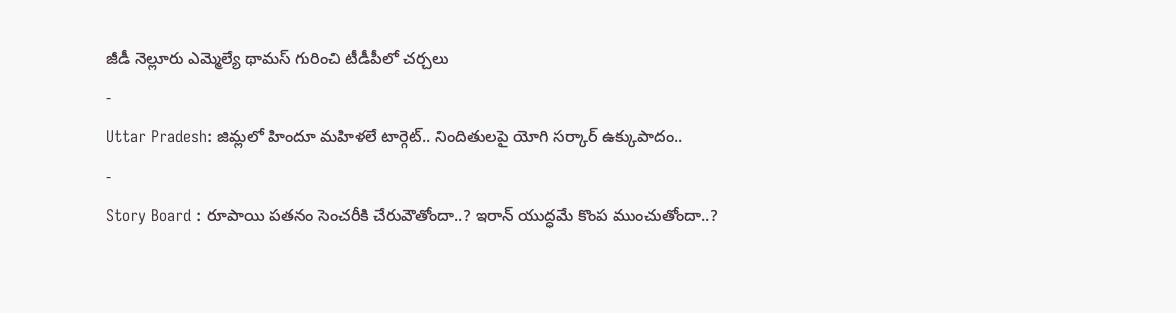జీడీ నెల్లూరు ఎమ్మెల్యే థామస్ గురించి టీడీపీలో చర్చలు
-
Uttar Pradesh: జిమ్లలో హిందూ మహిళలే టార్గెట్.. నిందితులపై యోగి సర్కార్ ఉక్కుపాదం..
-
Story Board : రూపాయి పతనం సెంచరీకి చేరువౌతోందా..? ఇరాన్ యుద్ధమే కొంప ముంచుతోందా..?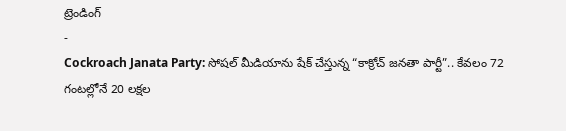ట్రెండింగ్
-
Cockroach Janata Party: సోషల్ మీడియాను షేక్ చేస్తున్న “కాక్రోచ్ జనతా పార్టీ”.. కేవలం 72 గంటల్లోనే 20 లక్షల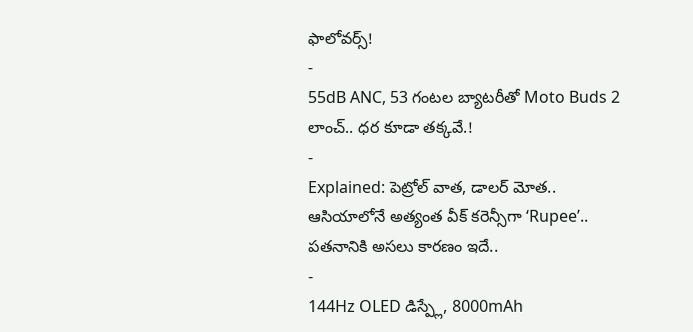ఫాలోవర్స్!
-
55dB ANC, 53 గంటల బ్యాటరీతో Moto Buds 2 లాంచ్.. ధర కూడా తక్కవే.!
-
Explained: పెట్రోల్ వాత, డాలర్ మోత.. ఆసియాలోనే అత్యంత వీక్ కరెన్సీగా ‘Rupee’.. పతనానికి అసలు కారణం ఇదే..
-
144Hz OLED డిస్ప్లే, 8000mAh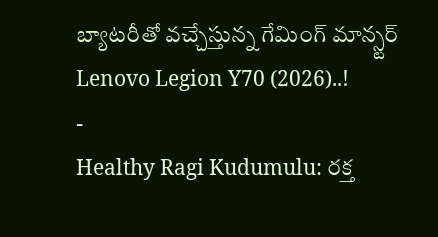బ్యాటరీతో వచ్చేస్తున్న గేమింగ్ మాన్స్టర్ Lenovo Legion Y70 (2026)..!
-
Healthy Ragi Kudumulu: రక్త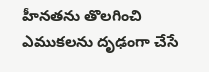హీనతను తొలగించి ఎముకలను దృఢంగా చేసే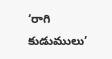‘రాగి కుడుములు’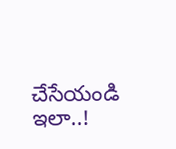చేసేయండి ఇలా..!